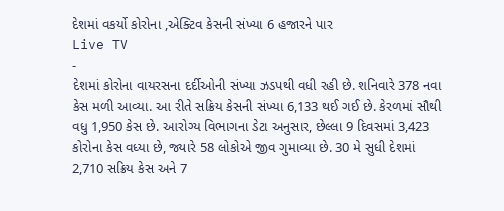દેશમાં વકર્યો કોરોના ,એક્ટિવ કેસની સંખ્યા 6 હજારને પાર
Live TV
-
દેશમાં કોરોના વાયરસના દર્દીઓની સંખ્યા ઝડપથી વધી રહી છે. શનિવારે 378 નવા કેસ મળી આવ્યા. આ રીતે સક્રિય કેસની સંખ્યા 6,133 થઈ ગઈ છે. કેરળમાં સૌથી વધુ 1,950 કેસ છે. આરોગ્ય વિભાગના ડેટા અનુસાર, છેલ્લા 9 દિવસમાં 3,423 કોરોના કેસ વધ્યા છે, જ્યારે 58 લોકોએ જીવ ગુમાવ્યા છે. 30 મે સુધી દેશમાં 2,710 સક્રિય કેસ અને 7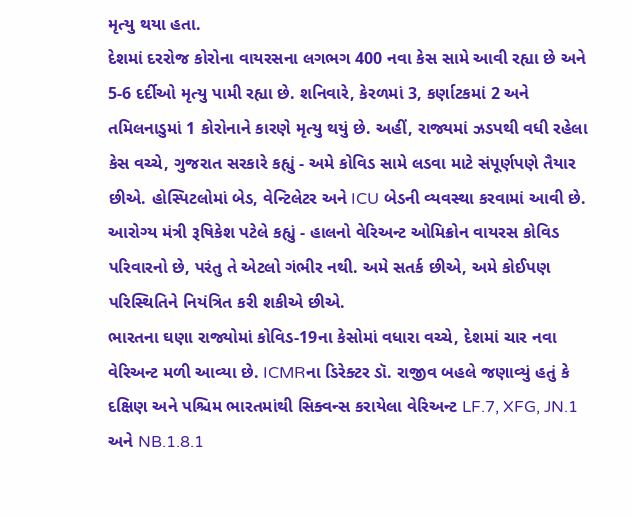મૃત્યુ થયા હતા.
દેશમાં દરરોજ કોરોના વાયરસના લગભગ 400 નવા કેસ સામે આવી રહ્યા છે અને 5-6 દર્દીઓ મૃત્યુ પામી રહ્યા છે. શનિવારે, કેરળમાં 3, કર્ણાટકમાં 2 અને તમિલનાડુમાં 1 કોરોનાને કારણે મૃત્યુ થયું છે. અહીં, રાજ્યમાં ઝડપથી વધી રહેલા કેસ વચ્ચે, ગુજરાત સરકારે કહ્યું - અમે કોવિડ સામે લડવા માટે સંપૂર્ણપણે તૈયાર છીએ. હોસ્પિટલોમાં બેડ, વેન્ટિલેટર અને ICU બેડની વ્યવસ્થા કરવામાં આવી છે.
આરોગ્ય મંત્રી રૂષિકેશ પટેલે કહ્યું - હાલનો વેરિઅન્ટ ઓમિક્રોન વાયરસ કોવિડ પરિવારનો છે, પરંતુ તે એટલો ગંભીર નથી. અમે સતર્ક છીએ, અમે કોઈપણ પરિસ્થિતિને નિયંત્રિત કરી શકીએ છીએ.
ભારતના ઘણા રાજ્યોમાં કોવિડ-19ના કેસોમાં વધારા વચ્ચે, દેશમાં ચાર નવા વેરિઅન્ટ મળી આવ્યા છે. ICMRના ડિરેક્ટર ડૉ. રાજીવ બહલે જણાવ્યું હતું કે દક્ષિણ અને પશ્ચિમ ભારતમાંથી સિક્વન્સ કરાયેલા વેરિઅન્ટ LF.7, XFG, JN.1 અને NB.1.8.1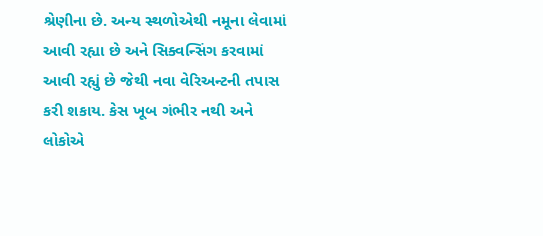શ્રેણીના છે. અન્ય સ્થળોએથી નમૂના લેવામાં આવી રહ્યા છે અને સિક્વન્સિંગ કરવામાં આવી રહ્યું છે જેથી નવા વેરિઅન્ટની તપાસ કરી શકાય. કેસ ખૂબ ગંભીર નથી અને લોકોએ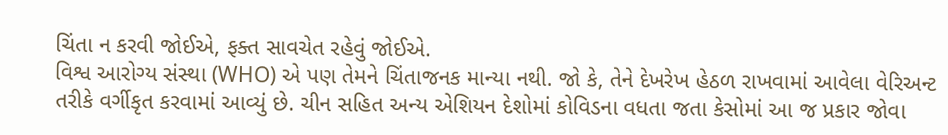ચિંતા ન કરવી જોઈએ, ફક્ત સાવચેત રહેવું જોઈએ.
વિશ્વ આરોગ્ય સંસ્થા (WHO) એ પણ તેમને ચિંતાજનક માન્યા નથી. જો કે, તેને દેખરેખ હેઠળ રાખવામાં આવેલા વેરિઅન્ટ તરીકે વર્ગીકૃત કરવામાં આવ્યું છે. ચીન સહિત અન્ય એશિયન દેશોમાં કોવિડના વધતા જતા કેસોમાં આ જ પ્રકાર જોવા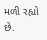મળી રહ્યો છે.